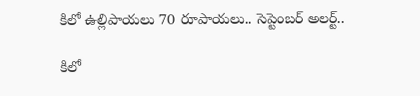కిలో ఉల్లిపాయలు 70 రూపాయలు.. సెప్టెంబర్ అలర్ట్..

కిలో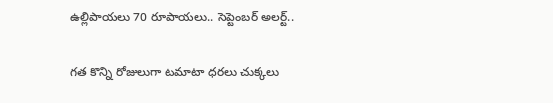ఉల్లిపాయలు 70 రూపాయలు.. సెప్టెంబర్ అలర్ట్..

గత కొన్ని రోజులుగా టమాటా ధరలు చుక్కలు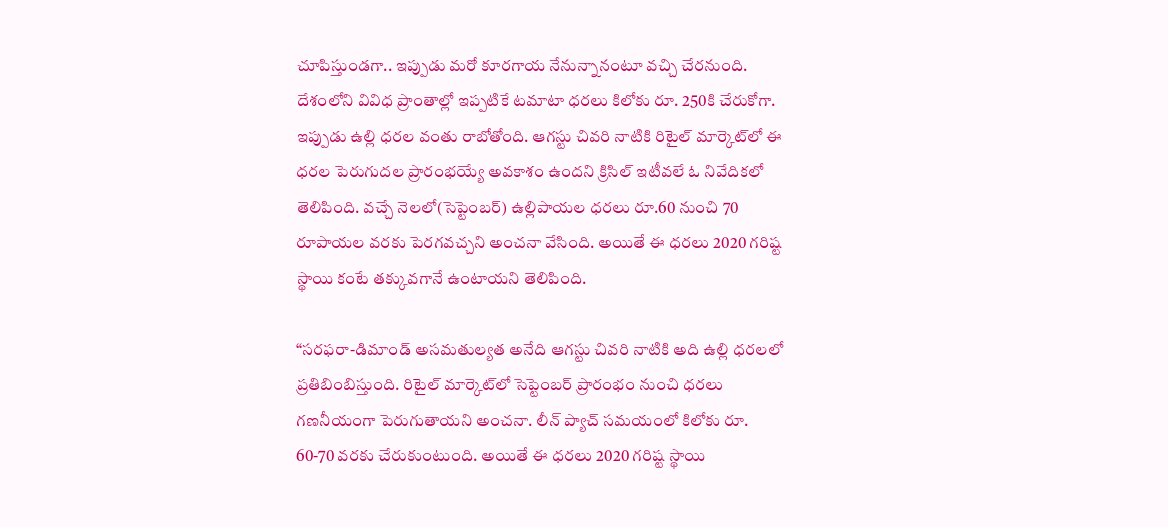చూపిస్తుండగా.. ఇప్పుడు మరో కూరగాయ నేనున్నానంటూ వచ్చి చేరనుంది. దేశంలోని వివిధ ప్రాంతాల్లో ఇప్పటికే టమాటా ధరలు కిలోకు రూ. 250కి చేరుకోగా. ఇప్పుడు ఉల్లి ధరల వంతు రాబోతోంది. ఆగస్టు చివరి నాటికి రిటైల్ మార్కెట్‌లో ఈ ధరల పెరుగుదల ప్రారంభయ్యే అవకాశం ఉందని క్రిసిల్ ఇటీవలే ఓ నివేదికలో తెలిపింది. వచ్చే నెలలో(సెప్టెంబర్) ఉల్లిపాయల ధరలు రూ.60 నుంచి 70 రూపాయల వరకు పెరగవచ్చని అంచనా వేసింది. అయితే ఈ ధరలు 2020 గరిష్ట స్థాయి కంటే తక్కువగానే ఉంటాయని తెలిపింది.

“సరఫరా-డిమాండ్ అసమతుల్యత అనేది ఆగస్టు చివరి నాటికి అది ఉల్లి ధరలలో ప్రతిబింబిస్తుంది. రిటైల్ మార్కెట్‌లో సెప్టెంబర్ ప్రారంభం నుంచి ధరలు గణనీయంగా పెరుగుతాయని అంచనా. లీన్ ప్యాచ్ సమయంలో కిలోకు రూ. 60-70 వరకు చేరుకుంటుంది. అయితే ఈ ధరలు 2020 గరిష్ట స్థాయి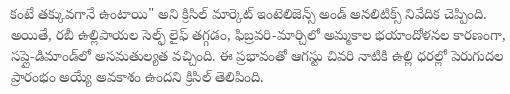కంటే తక్కువగానే ఉంటాయి" అని క్రిసిల్ మార్కెట్ ఇంటెలిజెన్స్ అండ్ అనలిటిక్స్ నివేదిక చెప్పింది. అయితే, రబీ ఉల్లిపాయల సెల్ఫ్ లైఫ్ తగ్గడం, ఫిబ్రవరి-మార్చిలో అమ్మకాల భయాందోళనల కారణంగా, సప్లై-డిమాండ్‌లో అసమతుల్యత వచ్చింది. ఈ ప్రభావంతో ఆగస్టు చివరి నాటికి ఉల్లి ధరల్లో పెరుగుదల ప్రారంభం అయ్యే అవకాశం ఉందని క్రిసిల్ తెలిపింది.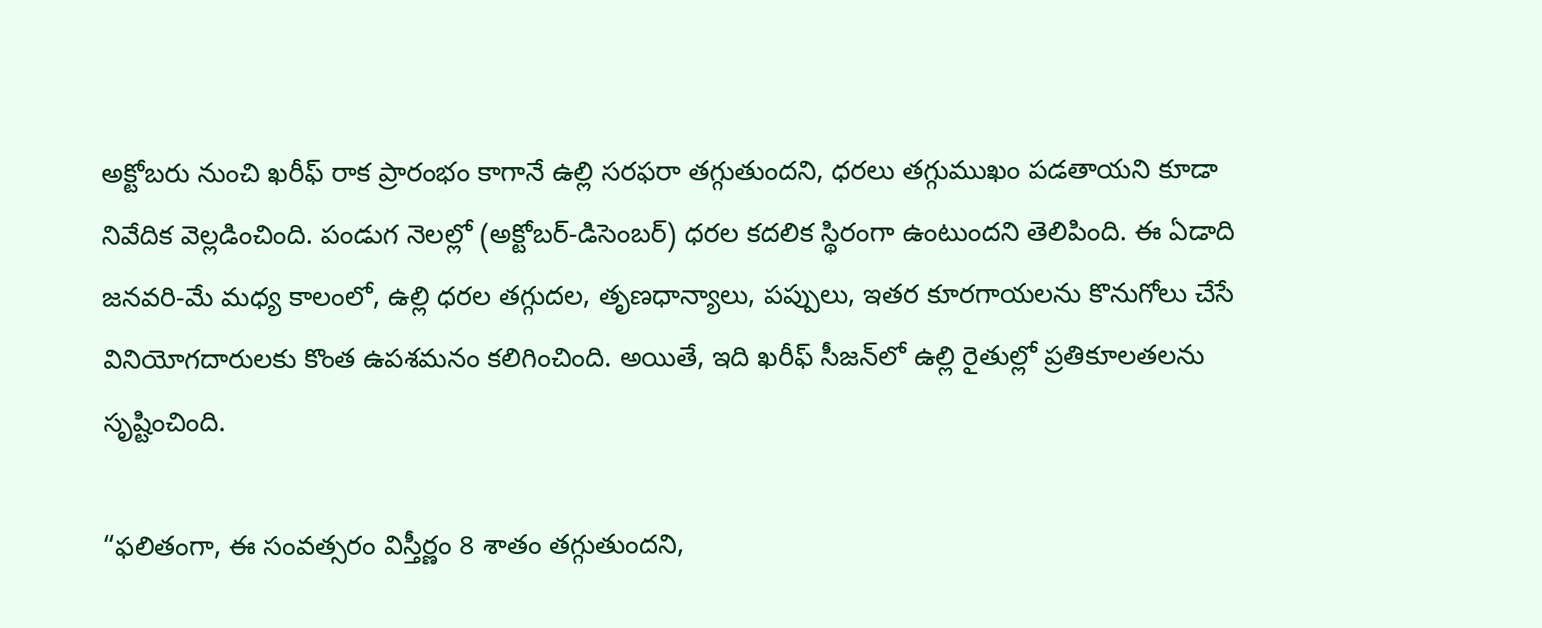అక్టోబరు నుంచి ఖరీఫ్ రాక ప్రారంభం కాగానే ఉల్లి సరఫరా తగ్గుతుందని, ధరలు తగ్గుముఖం పడతాయని కూడా నివేదిక వెల్లడించింది. పండుగ నెలల్లో (అక్టోబర్-డిసెంబర్) ధరల కదలిక స్థిరంగా ఉంటుందని తెలిపింది. ఈ ఏడాది జనవరి-మే మధ్య కాలంలో, ఉల్లి ధరల తగ్గుదల, తృణధాన్యాలు, పప్పులు, ఇతర కూరగాయలను కొనుగోలు చేసే వినియోగదారులకు కొంత ఉపశమనం కలిగించింది. అయితే, ఇది ఖరీఫ్ సీజన్‌లో ఉల్లి రైతుల్లో ప్రతికూలతలను సృష్టించింది.

“ఫలితంగా, ఈ సంవత్సరం విస్తీర్ణం 8 శాతం తగ్గుతుందని,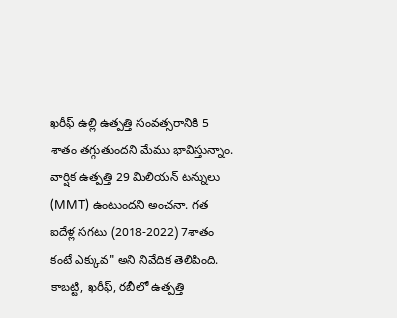ఖరీఫ్ ఉల్లి ఉత్పత్తి సంవత్సరానికి 5 శాతం తగ్గుతుందని మేము భావిస్తున్నాం. వార్షిక ఉత్పత్తి 29 మిలియన్ టన్నులు (MMT) ఉంటుందని అంచనా. గత ఐదేళ్ల సగటు (2018-2022) 7శాతం కంటే ఎక్కువ" అని నివేదిక తెలిపింది. కాబట్టి, ఖరీఫ్, రబీలో ఉత్పత్తి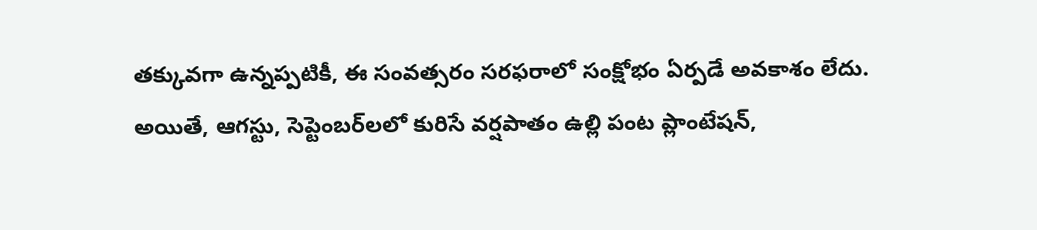తక్కువగా ఉన్నప్పటికీ, ఈ సంవత్సరం సరఫరాలో సంక్షోభం ఏర్పడే అవకాశం లేదు. అయితే, ఆగస్టు, సెప్టెంబర్‌లలో కురిసే వర్షపాతం ఉల్లి పంట ప్లాంటేషన్,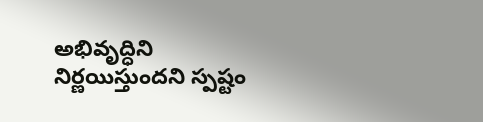అభివృద్ధిని నిర్ణయిస్తుందని స్పష్టం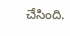చేసింది.